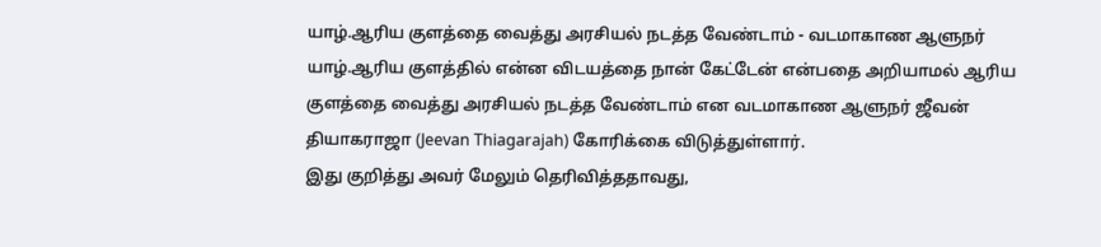யாழ்.ஆரிய குளத்தை வைத்து அரசியல் நடத்த வேண்டாம் - வடமாகாண ஆளுநர்
யாழ்.ஆரிய குளத்தில் என்ன விடயத்தை நான் கேட்டேன் என்பதை அறியாமல் ஆரிய குளத்தை வைத்து அரசியல் நடத்த வேண்டாம் என வடமாகாண ஆளுநர் ஜீவன் தியாகராஜா (Jeevan Thiagarajah) கோரிக்கை விடுத்துள்ளார்.
இது குறித்து அவர் மேலும் தெரிவித்ததாவது,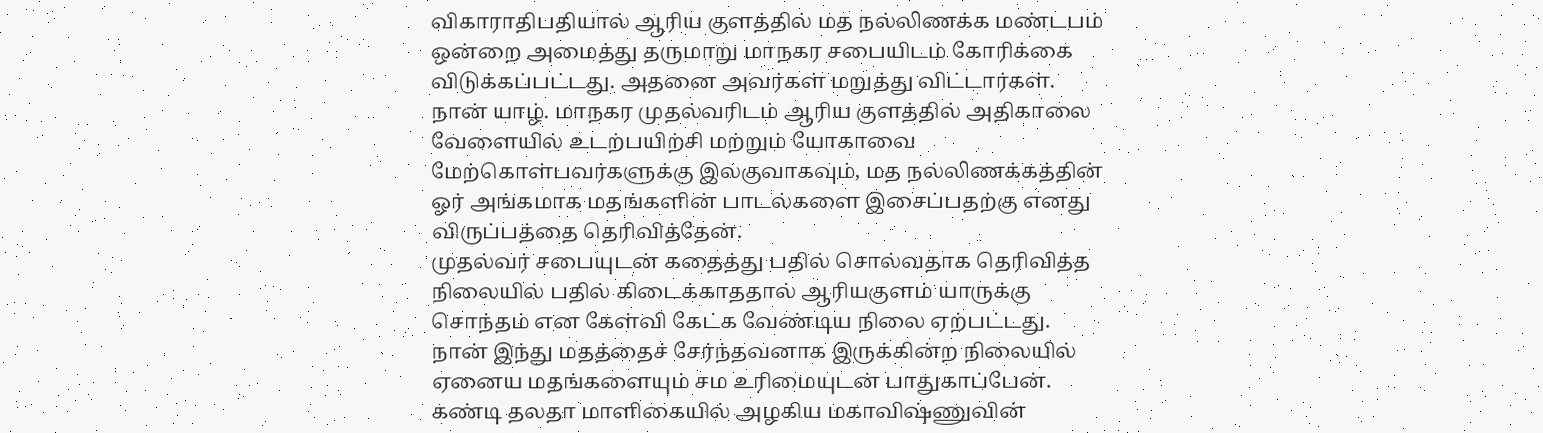விகாராதிபதியால் ஆரிய குளத்தில் மத நல்லிணக்க மண்டபம் ஒன்றை அமைத்து தருமாறு மாநகர சபையிடம் கோரிக்கை விடுக்கப்பட்டது. அதனை அவர்கள் மறுத்து விட்டார்கள்.
நான் யாழ். மாநகர முதல்வரிடம் ஆரிய குளத்தில் அதிகாலை வேளையில் உடற்பயிற்சி மற்றும் யோகாவை மேற்கொள்பவர்களுக்கு இலகுவாகவும், மத நல்லிணக்கத்தின் ஓர் அங்கமாக மதங்களின் பாடல்களை இசைப்பதற்கு எனது விருப்பத்தை தெரிவித்தேன்.
முதல்வர் சபையுடன் கதைத்து பதில் சொல்வதாக தெரிவித்த நிலையில் பதில் கிடைக்காததால் ஆரியகுளம் யாருக்கு சொந்தம் என கேள்வி கேட்க வேண்டிய நிலை ஏற்பட்டது.
நான் இந்து மதத்தைச் சேர்ந்தவனாக இருக்கின்ற நிலையில் ஏனைய மதங்களையும் சம உரிமையுடன் பாதுகாப்பேன்.
கண்டி தலதா மாளிகையில் அழகிய மகாவிஷ்ணுவின்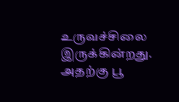உருவச்சிலை இருக்கின்றது. அதற்கு பூ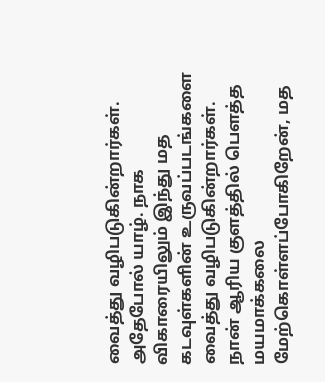வைத்து வழிபடுகின்றார்கள். அதேபோல் யாழ். நாக விகாரையிலும் இந்து மத கடவுள்களின் உருவப்படங்களை வைத்து வழிபடுகின்றார்கள்.
நான் ஆரிய குளத்தில் பௌத்த மயமாக்கலை மேற்கொள்ளப்போகிறேன், மத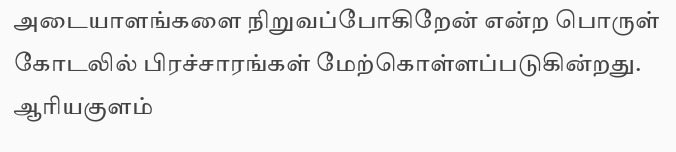அடையாளங்களை நிறுவப்போகிறேன் என்ற பொருள் கோடலில் பிரச்சாரங்கள் மேற்கொள்ளப்படுகின்றது.
ஆரியகுளம்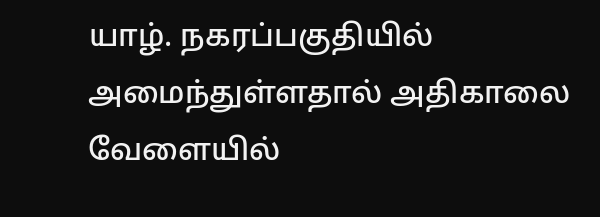யாழ். நகரப்பகுதியில் அமைந்துள்ளதால் அதிகாலை வேளையில்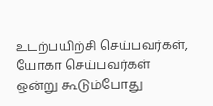உடற்பயிற்சி செய்பவர்கள், யோகா செய்பவர்கள் ஒன்று கூடும்போது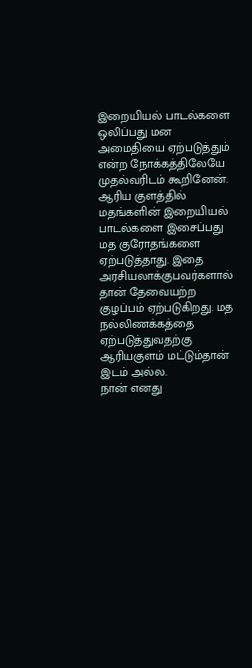இறையியல் பாடல்களை ஒலிப்பது மன அமைதியை ஏற்படுத்தும் என்ற நோக்கத்திலேயே முதல்வரிடம் கூறினேன்.
ஆரிய குளத்தில் மதங்களின் இறையியல் பாடல்களை இசைப்பது மத குரோதங்களை ஏற்படுத்தாது. இதை அரசியலாக்குபவர்களால் தான் தேவையற்ற குழப்பம் ஏற்படுகிறது. மத நல்லிணக்கத்தை ஏற்படுத்துவதற்கு ஆரியகுளம் மட்டும்தான் இடம் அல்ல.
நான் எனது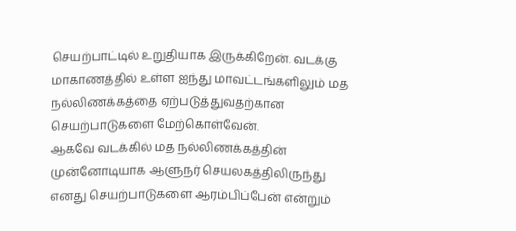செயற்பாட்டில் உறுதியாக இருக்கிறேன். வடக்கு மாகாணத்தில் உள்ள ஐந்து மாவட்டங்களிலும் மத நல்லிணக்கத்தை ஏற்படுத்துவதற்கான செயற்பாடுகளை மேற்கொள்வேன்.
ஆகவே வடக்கில் மத நல்லிணக்கத்தின் முன்னோடியாக ஆளுநர் செயலகத்திலிருந்து எனது செயற்பாடுகளை ஆரம்பிப்பேன் என்றும்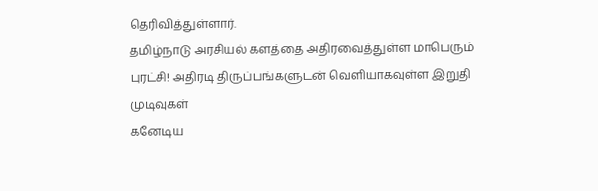தெரிவித்துள்ளார்.
தமிழ்நாடு அரசியல் களத்தை அதிரவைத்துள்ள மாபெரும் புரட்சி! அதிரடி திருப்பங்களுடன் வெளியாகவுள்ள இறுதி முடிவுகள்
கனேடிய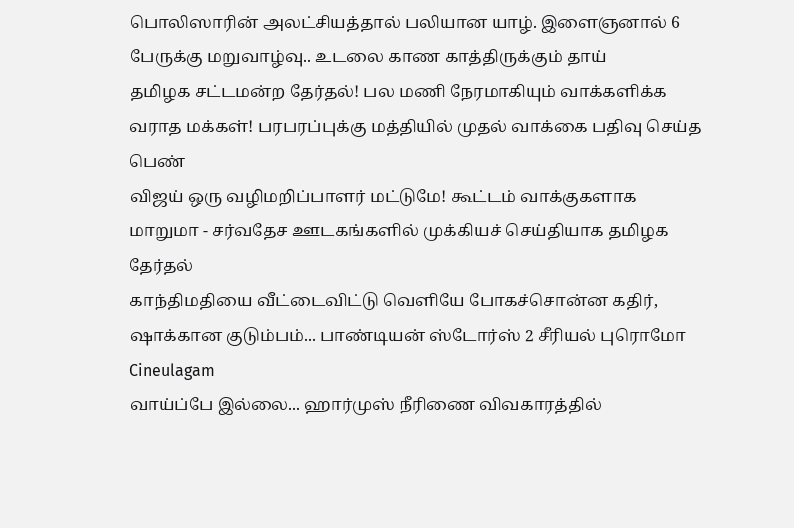பொலிஸாரின் அலட்சியத்தால் பலியான யாழ். இளைஞனால் 6 பேருக்கு மறுவாழ்வு.. உடலை காண காத்திருக்கும் தாய்
தமிழக சட்டமன்ற தேர்தல்! பல மணி நேரமாகியும் வாக்களிக்க வராத மக்கள்! பரபரப்புக்கு மத்தியில் முதல் வாக்கை பதிவு செய்த பெண்
விஜய் ஒரு வழிமறிப்பாளர் மட்டுமே! கூட்டம் வாக்குகளாக மாறுமா - சர்வதேச ஊடகங்களில் முக்கியச் செய்தியாக தமிழக தேர்தல்
காந்திமதியை வீட்டைவிட்டு வெளியே போகச்சொன்ன கதிர், ஷாக்கான குடும்பம்... பாண்டியன் ஸ்டோர்ஸ் 2 சீரியல் புரொமோ Cineulagam
வாய்ப்பே இல்லை... ஹார்முஸ் நீரிணை விவகாரத்தில்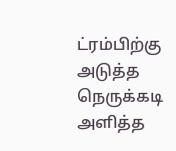ட்ரம்பிற்கு அடுத்த நெருக்கடி அளித்த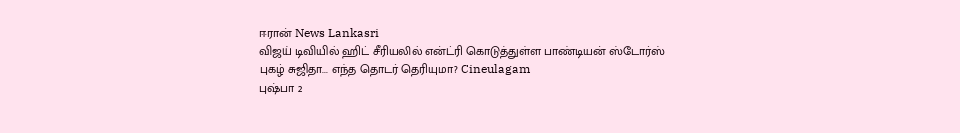ஈரான் News Lankasri
விஜய் டிவியில் ஹிட் சீரியலில் என்ட்ரி கொடுத்துள்ள பாண்டியன் ஸ்டோர்ஸ் புகழ் சுஜிதா... எந்த தொடர் தெரியுமா? Cineulagam
புஷ்பா 2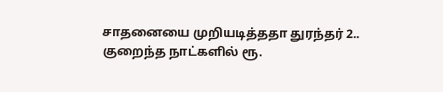சாதனையை முறியடித்ததா துரந்தர் 2.. குறைந்த நாட்களில் ரூ.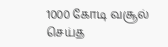1000 கோடி வசூல் செய்த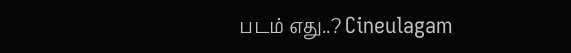படம் எது..? Cineulagam